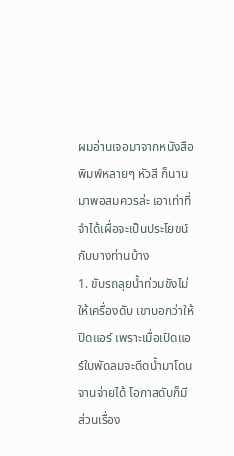ผมอ่านเจอมาจากหนังสือพิมพ์หลายๆ หัวสี ก็นานมาพอสมควรล่ะ เอาเท่าที่จำได้เผื่อจะเป็นประโยขน์กับบางท่านบ้าง
1. ขับรถลุยน้ำท่วมขังไม่ให้เครื่องดับ เขาบอกว่าให้ปิดแอร์ เพราะเมื่อเปิดแอร์ใบพัดลมจะดีดน้ำมาโดนจานจ่ายได้ โอกาสดับก็มี ส่วนเรื่อง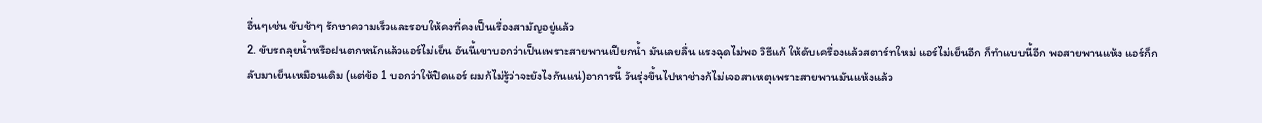อื่นๆเช่น ขับช้าๆ รักษาความเร็วและรอบให้คงที่คงเป็นเรื่องสามัญอยู่แล้ว
2. ขับรถลุยน้ำหรือฝนตกหนักแล้วแอร์ไม่เย็น อันนี้เขาบอกว่าเป็นเพราะสายพานเปียกน้ำ มันเลยลื่น แรงฉุดไม่พอ วิธีแก้ ให้ดับเครื่องแล้วสตาร์ทใหม่ แอร์ไม่เย็นอีก ก็ทำแบบนี้อีก พอสายพานแห้ง แอร์ก็กลับมาเย็นเหมือนเดิม (แต่ข้อ 1 บอกว่าให้ปิดแอร์ ผมก้ไม่รู้ว่าจะยังไงกันแน่)อาการนี้ วันรุ่งขึ้นไปหาช่างก้ไม่เจอสาเหตุเพราะสายพานมันแห้งแล้ว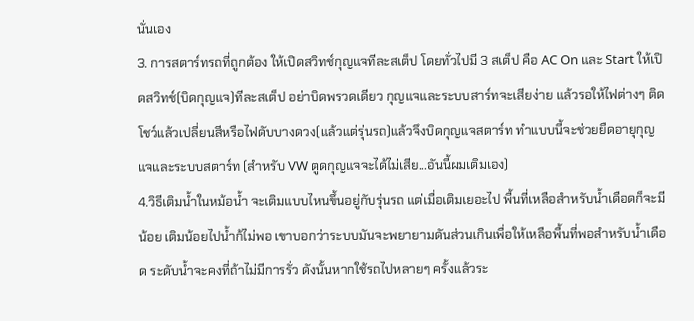นั่นเอง
3. การสตาร์ทรถที่ถูกต้อง ให้เปิดสวิทช์กุญแจทีละสเต็ป โดยทั่วไปมี 3 สเต็ป คือ AC On และ Start ให้เปิดสวิทช์(บิดกุญแจ)ทีละสเต็ป อย่าบิดพรวดเดียว กุญแจและระบบสาร์ทจะเสียง่าย แล้วรอให้ไฟต่างๆ ติดโชว์แล้วเปลี่ยนสีหรือไฟดับบางดวง(แล้วแต่รุ่นรถ)แล้วจึงบิดกุญแจสตาร์ท ทำแบบนี้จะช่วยยืดอายุกุญแจและระบบสตาร์ท (สำหรับ VW ตูดกุญแจจะได้ไม่เสีย...อันนี้ผมเติมเอง)
4.วิธีเติมน้ำในหม้อน้ำ จะเติมแบบไหนขึ้นอยู่กับรุ่นรถ แต่เมื่อเติมเยอะไป พื้นที่เหลือสำหรับน้ำเดือดก็จะมีน้อย เติมน้อยไปน้ำก้ไม่พอ เขาบอกว่าระบบมันจะพยายามดันส่วนเกินเพื่อให้เหลือพื้นที่พอสำหรับน้ำเดือด ระดับน้ำจะคงที่ถ้าไม่มีการรั่ว ดังนั้นหากใช้รถไปหลายๆ ครั้งแล้วระ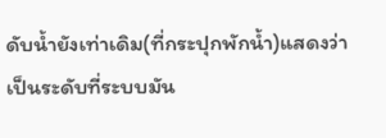ดับน้ำยังเท่าเดิม(ที่กระปุกพักน้ำ)แสดงว่าเป็นระดับที่ระบบมัน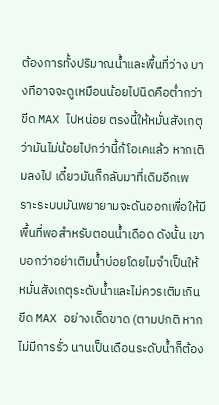ต้องการทั้งปริมาณน้ำและพื้นที่ว่าง บางทีอาจจะดูเหมือนน้อยไปนิดคือต่ำกว่าขีด MAX ไปหน่อย ตรงนี้ให้หมั่นสังเกตุว่ามันไม่น้อยไปกว่านี้ก้โอเคแล้ว หากเติมลงไป เดี๋ยวมันก็กลับมาที่เดิมอีกเพราะระบบมันพยายามจะดันออกเพื่อให้มีพื้นที่พอสำหรับตอนน้ำเดือด ดังนั้น เขาบอกว่าอย่าเติมน้ำบ่อยโดยไมจำเป็นให้หมั่นสังเกตุระดับน้ำและไม่ควรเติมเกินขีด MAX อย่างเด็ดขาด (ตามปกติ หากไม่มีการรั่ว นานเป็นเดือนระดับน้ำก็ต้อง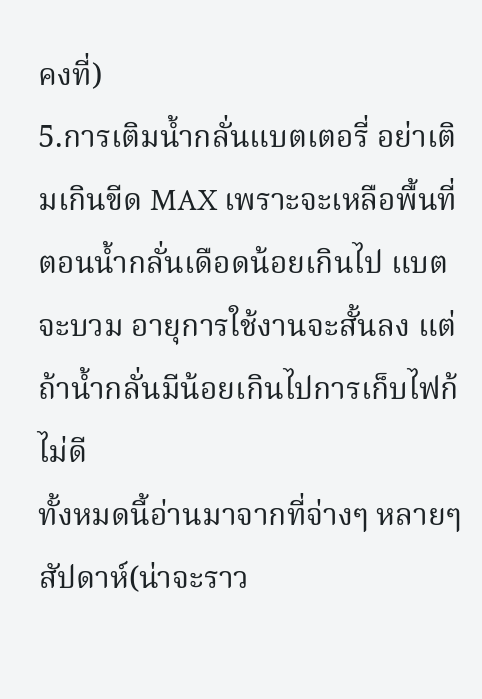คงที่)
5.การเติมน้ำกลั่นแบตเตอรี่ อย่าเติมเกินขีด MAX เพราะจะเหลือพื้นที่ตอนน้ำกลั่นเดือดน้อยเกินไป แบตจะบวม อายุการใช้งานจะสั้นลง แต่ถ้าน้ำกลั่นมีน้อยเกินไปการเก็บไฟก้ไม่ดี
ทั้งหมดนี้อ่านมาจากที่จ่างๆ หลายๆสัปดาห์(น่าจะราว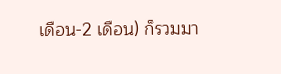เดือน-2 เดือน) ก็รวมมา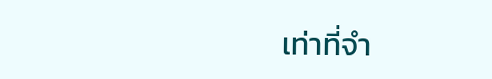เท่าที่จำ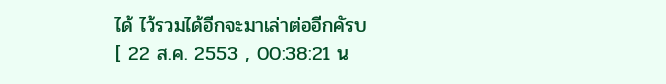ได้ ไว้รวมได้อีกจะมาเล่าต่ออีกคัรบ
[ 22 ส.ค. 2553 , 00:38:21 น